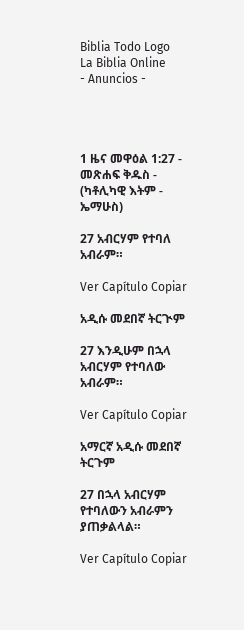Biblia Todo Logo
La Biblia Online
- Anuncios -




1 ዜና መዋዕል 1:27 - መጽሐፍ ቅዱስ - (ካቶሊካዊ እትም - ኤማሁስ)

27 አብርሃም የተባለ አብራም።

Ver Capítulo Copiar

አዲሱ መደበኛ ትርጒም

27 እንዲሁም በኋላ አብርሃም የተባለው አብራም።

Ver Capítulo Copiar

አማርኛ አዲሱ መደበኛ ትርጉም

27 በኋላ አብርሃም የተባለውን አብራምን ያጠቃልላል።

Ver Capítulo Copiar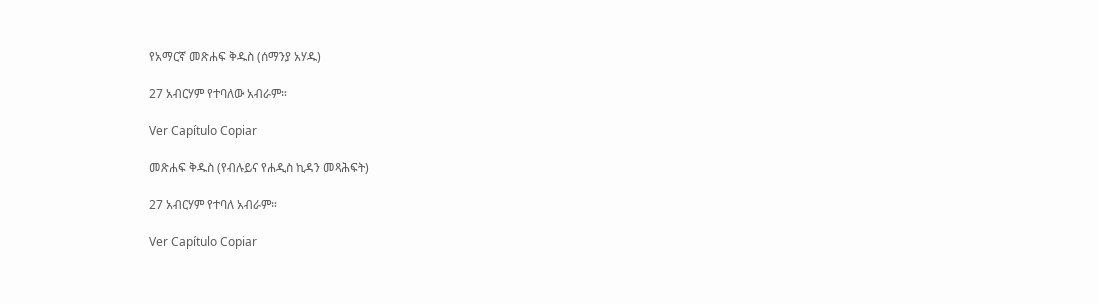የአማርኛ መጽሐፍ ቅዱስ (ሰማንያ አሃዱ)

27 አብርሃም የተባለው አብራም።

Ver Capítulo Copiar

መጽሐፍ ቅዱስ (የብሉይና የሐዲስ ኪዳን መጻሕፍት)

27 አብርሃም የተባለ አብራም።

Ver Capítulo Copiar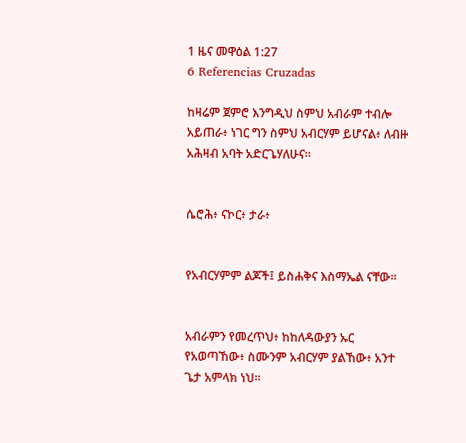1 ዜና መዋዕል 1:27
6 Referencias Cruzadas

ከዛሬም ጀምሮ እንግዲህ ስምህ አብራም ተብሎ አይጠራ፥ ነገር ግን ስምህ አብርሃም ይሆናል፥ ለብዙ አሕዛብ አባት አድርጌሃለሁና።


ሴሮሕ፥ ናኮር፥ ታራ፥


የአብርሃምም ልጆች፤ ይስሐቅና እስማኤል ናቸው።


አብራምን የመረጥህ፥ ከከለዳውያን ኡር የአወጣኸው፥ ስሙንም አብርሃም ያልኸው፥ አንተ ጌታ አምላክ ነህ።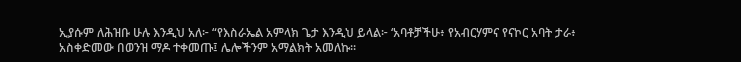ኢያሱም ለሕዝቡ ሁሉ እንዲህ አለ፦ “የእስራኤል አምላክ ጌታ እንዲህ ይላል፦ ‘አባቶቻችሁ፥ የአብርሃምና የናኮር አባት ታራ፥ አስቀድመው በወንዝ ማዶ ተቀመጡ፤ ሌሎችንም አማልክት አመለኩ።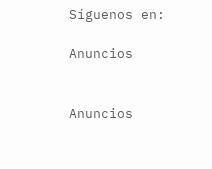Síguenos en:

Anuncios


Anuncios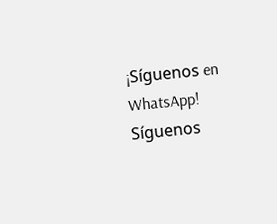¡Síguenos en WhatsApp! Síguenos